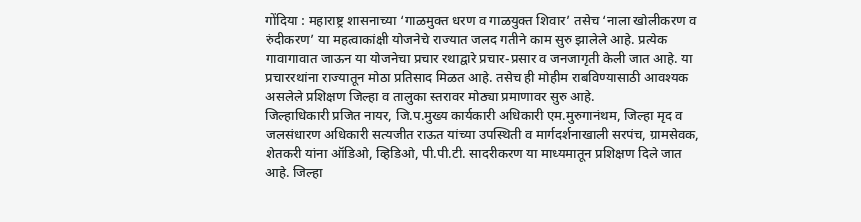गोंदिया : महाराष्ट्र शासनाच्या ‘गाळमुक्त धरण व गाळयुक्त शिवार’ तसेच ‘नाला खोलीकरण व रुंदीकरण’ या महत्वाकांक्षी योजनेचे राज्यात जलद गतीने काम सुरु झालेले आहे. प्रत्येक गावागावात जाऊन या योजनेचा प्रचार रथाद्वारे प्रचार-प्रसार व जनजागृती केली जात आहे. या प्रचाररथांना राज्यातून मोठा प्रतिसाद मिळत आहे. तसेच ही मोहीम राबविण्यासाठी आवश्यक असलेले प्रशिक्षण जिल्हा व तालुका स्तरावर मोठ्या प्रमाणावर सुरु आहे.
जिल्हाधिकारी प्रजित नायर, जि.प.मुख्य कार्यकारी अधिकारी एम.मुरुगानंथम, जिल्हा मृद व जलसंधारण अधिकारी सत्यजीत राऊत यांच्या उपस्थिती व मार्गदर्शनाखाली सरपंच, ग्रामसेवक, शेतकरी यांना ऑडिओ, व्हिडिओ, पी.पी.टी. सादरीकरण या माध्यमातून प्रशिक्षण दिले जात आहे. जिल्हा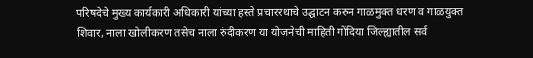परिषदेचे मुख्य कार्यकारी अधिकारी यांच्या हस्ते प्रचाररथाचे उद्घाटन करुन गाळमुक्त धरण व गाळयुक्त शिवार, नाला खोलीकरण तसेच नाला रुंदीकरण या योजनेची माहिती गोंदिया जिल्ह्यातील सर्व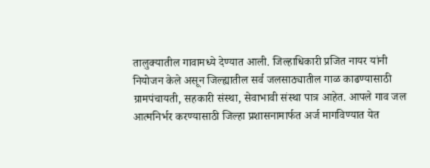तालुक्यातील गावामध्ये देण्यात आली. जिल्हाधिकारी प्रजित नायर यांनी नियोजन केले असून जिल्ह्यातील सर्व जलसाठ्यातील गाळ काढण्यासाठी ग्रामपंचायती, सहकारी संस्था, सेवाभावी संस्था पात्र आहेत. आपले गाव जल आत्मनिर्भर करण्यासाठी जिल्हा प्रशासनामार्फत अर्ज मागविण्यात येत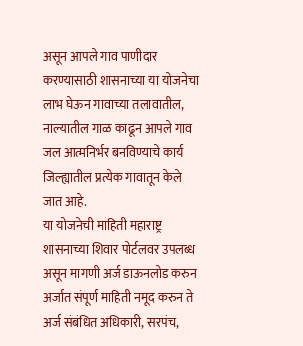असून आपले गाव पाणीदार करण्यासाठी शासनाच्या या योजनेचा लाभ घेऊन गावाच्या तलावातील, नाल्यातील गाळ काढून आपले गाव जल आत्मनिर्भर बनविण्याचे कार्य जिल्ह्यातील प्रत्येक गावातून केले जात आहे.
या योजनेची माहिती महाराष्ट्र शासनाच्या शिवार पोर्टलवर उपलब्ध असून मागणी अर्ज डाऊनलोड करुन अर्जात संपूर्ण माहिती नमूद करुन ते अर्ज संबंधित अधिकारी, सरपंच,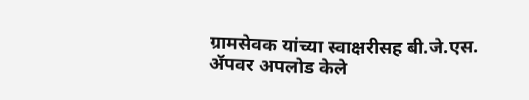ग्रामसेवक यांच्या स्वाक्षरीसह बी.जे.एस. ॲपवर अपलोड केले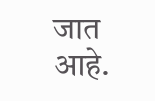जात आहे.